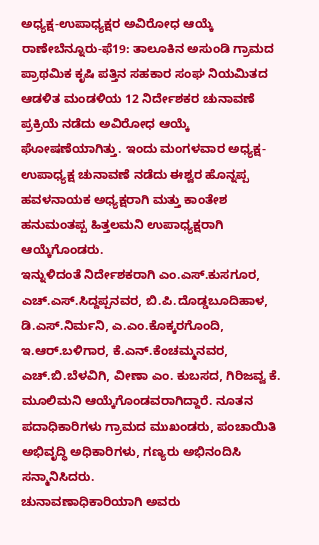ಅಧ್ಯಕ್ಷ-ಉಪಾಧ್ಯಕ್ಷರ ಅವಿರೋಧ ಆಯ್ಕೆ
ರಾಣೇಬೆನ್ನೂರು-ಫೆ19: ತಾಲೂಕಿನ ಅಸುಂಡಿ ಗ್ರಾಮದ ಪ್ರಾಥಮಿಕ ಕೃಷಿ ಪತ್ತಿನ ಸಹಕಾರ ಸಂಘ ನಿಯಮಿತದ ಆಡಳಿತ ಮಂಡಳಿಯ 12 ನಿರ್ದೇಶಕರ ಚುನಾವಣೆ ಪ್ರಕ್ರಿಯೆ ನಡೆದು ಅವಿರೋಧ ಆಯ್ಕೆ ಘೋಷಣೆಯಾಗಿತ್ತು. ಇಂದು ಮಂಗಳವಾರ ಅಧ್ಯಕ್ಷ-ಉಪಾಧ್ಯಕ್ಷ ಚುನಾವಣೆ ನಡೆದು ಈಶ್ವರ ಹೊನ್ನಪ್ಪ ಹವಳನಾಯಕ ಅಧ್ಯಕ್ಷರಾಗಿ ಮತ್ತು ಕಾಂತೇಶ ಹನುಮಂತಪ್ಪ ಹಿತ್ತಲಮನಿ ಉಪಾಧ್ಯಕ್ಷರಾಗಿ ಆಯ್ಕೆಗೊಂಡರು.
ಇನ್ನುಳಿದಂತೆ ನಿರ್ದೇಶಕರಾಗಿ ಎಂ.ಎಸ್.ಕುಸಗೂರ, ಎಚ್.ಎಸ್.ಸಿದ್ದಪ್ಪನವರ, ಬಿ.ಪಿ.ದೊಡ್ಡಬೂದಿಹಾಳ, ಡಿ.ಎಸ್.ನಿರ್ಮನಿ, ಎ.ಎಂ.ಕೊಕ್ಕರಗೊಂದಿ, ಇ.ಆರ್.ಬಳಿಗಾರ, ಕೆ.ಎನ್.ಕೆಂಚಮ್ಮನವರ, ಎಚ್.ಬಿ.ಬೆಳವಿಗಿ, ವೀಣಾ ಎಂ. ಕುಬಸದ, ಗಿರಿಜವ್ವ ಕೆ. ಮೂಲಿಮನಿ ಆಯ್ಕೆಗೊಂಡವರಾಗಿದ್ದಾರೆ. ನೂತನ ಪದಾಧಿಕಾರಿಗಳು ಗ್ರಾಮದ ಮುಖಂಡರು, ಪಂಚಾಯಿತಿ ಅಭಿವೃದ್ಧಿ ಅಧಿಕಾರಿಗಳು, ಗಣ್ಯರು ಅಭಿನಂದಿಸಿ ಸನ್ಮಾನಿಸಿದರು.
ಚುನಾವಣಾಧಿಕಾರಿಯಾಗಿ ಅವರು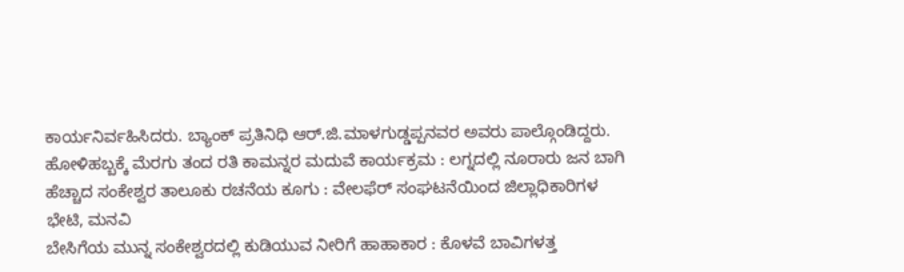ಕಾರ್ಯನಿರ್ವಹಿಸಿದರು. ಬ್ಯಾಂಕ್ ಪ್ರತಿನಿಧಿ ಆರ್.ಜಿ.ಮಾಳಗುಡ್ಡಪ್ಪನವರ ಅವರು ಪಾಲ್ಗೊಂಡಿದ್ದರು.
ಹೋಳಿಹಬ್ಬಕ್ಕೆ ಮೆರಗು ತಂದ ರತಿ ಕಾಮನ್ನರ ಮದುವೆ ಕಾರ್ಯಕ್ರಮ : ಲಗ್ನದಲ್ಲಿ ನೂರಾರು ಜನ ಬಾಗಿ
ಹೆಚ್ಚಾದ ಸಂಕೇಶ್ವರ ತಾಲೂಕು ರಚನೆಯ ಕೂಗು : ವೇಲಫೆರ್ ಸಂಘಟನೆಯಿಂದ ಜಿಲ್ಲಾಧಿಕಾರಿಗಳ ಭೇಟಿ, ಮನವಿ
ಬೇಸಿಗೆಯ ಮುನ್ನ ಸಂಕೇಶ್ವರದಲ್ಲಿ ಕುಡಿಯುವ ನೀರಿಗೆ ಹಾಹಾಕಾರ : ಕೊಳವೆ ಬಾವಿಗಳತ್ತ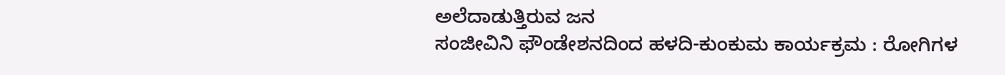ಅಲೆದಾಡುತ್ತಿರುವ ಜನ
ಸಂಜೀವಿನಿ ಫೌಂಡೇಶನದಿಂದ ಹಳದಿ-ಕುಂಕುಮ ಕಾರ್ಯಕ್ರಮ : ರೋಗಿಗಳ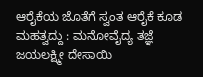ಆರೈಕೆಯ ಜೊತೆಗೆ ಸ್ವಂತ ಆರೈಕೆ ಕೂಡ ಮಹತ್ವದ್ದು : ಮನೋವೈದ್ಯ ತಜ್ಞೆ ಜಯಲಕ್ಷ್ಮೀ ದೇಸಾಯಿ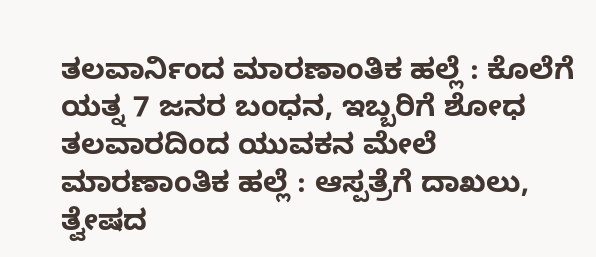ತಲವಾರ್ನಿಂದ ಮಾರಣಾಂತಿಕ ಹಲ್ಲೆ : ಕೊಲೆಗೆ ಯತ್ನ 7 ಜನರ ಬಂಧನ, ಇಬ್ಬರಿಗೆ ಶೋಧ
ತಲವಾರದಿಂದ ಯುವಕನ ಮೇಲೆ ಮಾರಣಾಂತಿಕ ಹಲ್ಲೆ : ಆಸ್ಪತ್ರೆಗೆ ದಾಖಲು, ತ್ವೇಷದ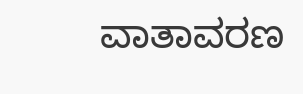ವಾತಾವರಣ